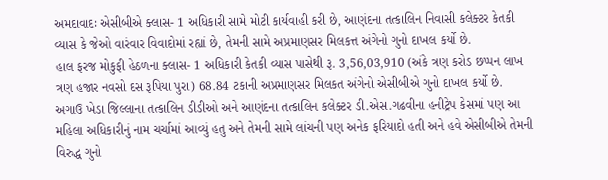અમદાવાદઃ એસીબીએ ક્લાસ- 1 અધિકારી સામે મોટી કાર્યવાહી કરી છે, આણંદના તત્કાલિન નિવાસી કલેક્ટર કેતકી વ્યાસ કે જેઓ વારંવાર વિવાદોમાં રહ્યાં છે, તેમની સામે અપ્રમાણસર મિલકત્ત અંગેનો ગુનો દાખલ કર્યો છે.
હાલ ફરજ મોકુફી હેઠળના ક્લાસ- 1 અધિકારી કેતકી વ્યાસ પાસેથી રૂ. 3,56,03,910 (અંકે ત્રણ કરોડ છપ્પન લાખ ત્રણ હજાર નવસો દસ રૂપિયા પુરા) 68.84 ટકાની અપ્રમાણસર મિલકત અંગેનો એસીબીએ ગુનો દાખલ કર્યો છે.
અગાઉ ખેડા જિલ્લાના તત્કાલિન ડીડીઓ અને આણંદના તત્કાલિન કલેક્ટર ડી.એસ.ગઢવીના હનીટ્રેપ કેસમાં પણ આ મહિલા અધિકારીનું નામ ચર્ચામાં આવ્યું હતુ અને તેમની સામે લાંચની પણ અનેક ફરિયાદો હતી અને હવે એસીબીએ તેમની વિરુદ્ધ ગુનો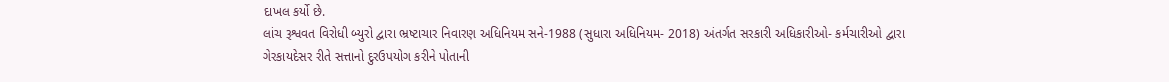દાખલ કર્યો છે.
લાંચ રૂશ્વવત વિરોધી બ્યુરો દ્વારા ભ્રષ્ટાચાર નિવારણ અધિનિયમ સને-1988 (સુધારા અધિનિયમ- 2018) અંતર્ગત સરકારી અધિકારીઓ- કર્મચારીઓ દ્વારા ગેરકાયદેસર રીતે સત્તાનો દુરઉપયોગ કરીને પોતાની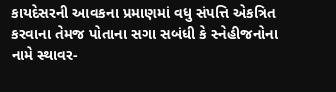કાયદેસરની આવકના પ્રમાણમાં વધુ સંપત્તિ એકત્રિત કરવાના તેમજ પોતાના સગા સબંધી કે સ્નેહીજનોના નામે સ્થાવર-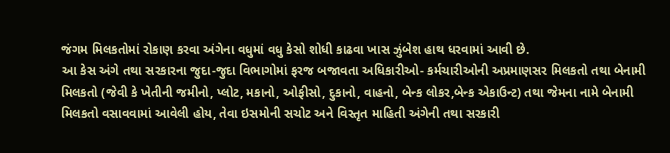જંગમ મિલકતોમાં રોકાણ કરવા અંગેના વધુમાં વધુ કેસો શોધી કાઢવા ખાસ ઝુંબેશ હાથ ધરવામાં આવી છે.
આ કેસ અંગે તથા સરકારના જુદા-જુદા વિભાગોમાં ફરજ બજાવતા અધિકારીઓ- કર્મચારીઓની અપ્રમાણસર મિલકતો તથા બેનામી મિલકતો (જેવી કે ખેતીની જમીનો, પ્લોટ, મકાનો, ઓફીસો, દુકાનો, વાહનો, બેન્ક લોકર,બેન્ક એકાઉન્ટ) તથા જેમના નામે બેનામી મિલકતો વસાવવામાં આવેલી હોય, તેવા ઇસમોની સચોટ અને વિસ્તૃત માહિતી અંગેની તથા સરકારી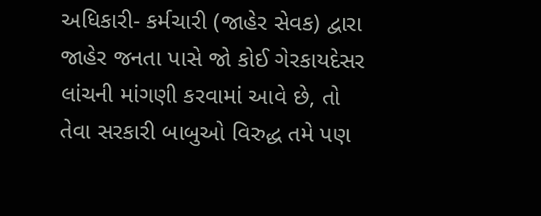અધિકારી- કર્મચારી (જાહેર સેવક) દ્વારા જાહેર જનતા પાસે જો કોઈ ગેરકાયદેસર લાંચની માંગણી કરવામાં આવે છે, તો તેવા સરકારી બાબુઓ વિરુદ્ધ તમે પણ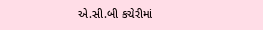એ.સી.બી કચેરીમાં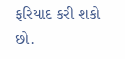ફરિયાદ કરી શકો છો.